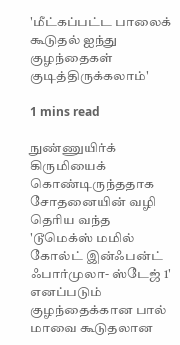'மீட்கப்பட்ட பாலைக் கூடுதல் ஐந்து குழந்தைகள் குடித்திருக்கலாம்'

1 mins read

நுண்ணுயிர்க் கிருமியைக் கொண்டிருந்ததாக சோதனையின் வழி தெரிய வந்த 'டூமெக்ஸ் மமில் கோல்ட் இன்ஃபன்ட் ஃபார்முலா- ஸ்டேஜ் 1' எனப்படும் குழந்தைக்கான பால் மாவை கூடுதலான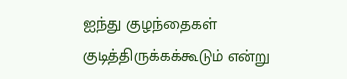ஐந்து குழந்தைகள் குடித்திருக்கக்கூடும் என்று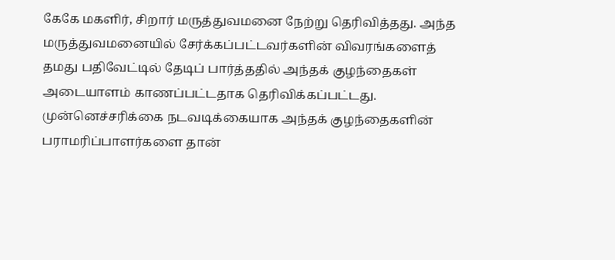கேகே மகளிர், சிறார் மருத்துவமனை நேற்று தெரிவித்தது. அந்த மருத்துவமனையில் சேர்க்கப்பட்டவர்களின் விவரங்களைத் தமது பதிவேட்டில் தேடிப் பார்த்ததில் அந்தக் குழந்தைகள் அடையாளம் காணப்பட்டதாக தெரிவிக்கப்பட்டது. முன்னெச்சரிக்கை நடவடிக்கையாக அந்தக் குழந்தைகளின் பராமரிப்பாளர்களை தான்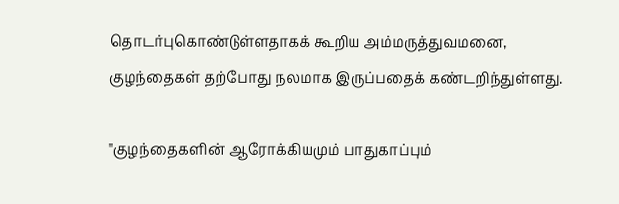தொடர்புகொண்டுள்ளதாகக் கூறிய அம்மருத்துவமனை, குழந்தைகள் தற்போது நலமாக இருப்பதைக் கண்டறிந்துள்ளது.

"குழந்தைகளின் ஆரோக்கியமும் பாதுகாப்பும்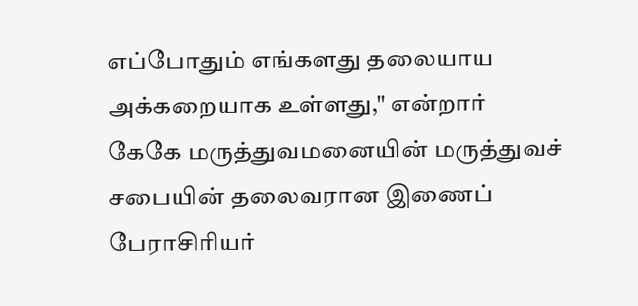எப்போதும் எங்களது தலையாய அக்கறையாக உள்ளது," என்றார் கேகே மருத்துவமனையின் மருத்துவச் சபையின் தலைவரான இணைப் பேராசிரியர்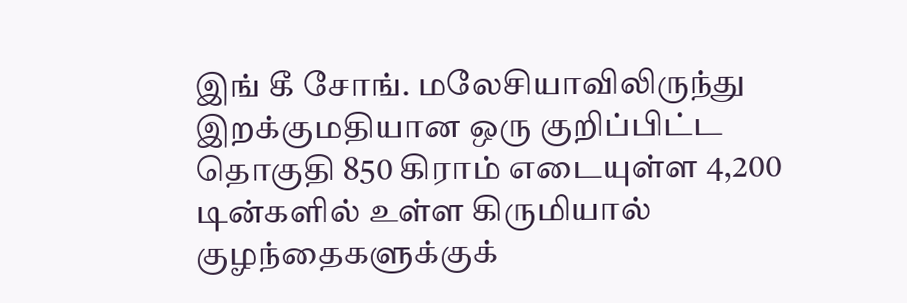இங் கீ சோங். மலேசியாவிலிருந்து இறக்குமதியான ஒரு குறிப்பிட்ட தொகுதி 850 கிராம் எடையுள்ள 4,200 டின்களில் உள்ள கிருமியால் குழந்தைகளுக்குக்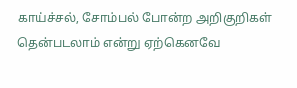காய்ச்சல், சோம்பல் போன்ற அறிகுறிகள் தென்படலாம் என்று ஏற்கெனவே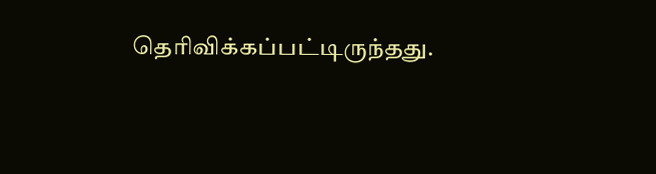தெரிவிக்கப்பட்டிருந்தது.